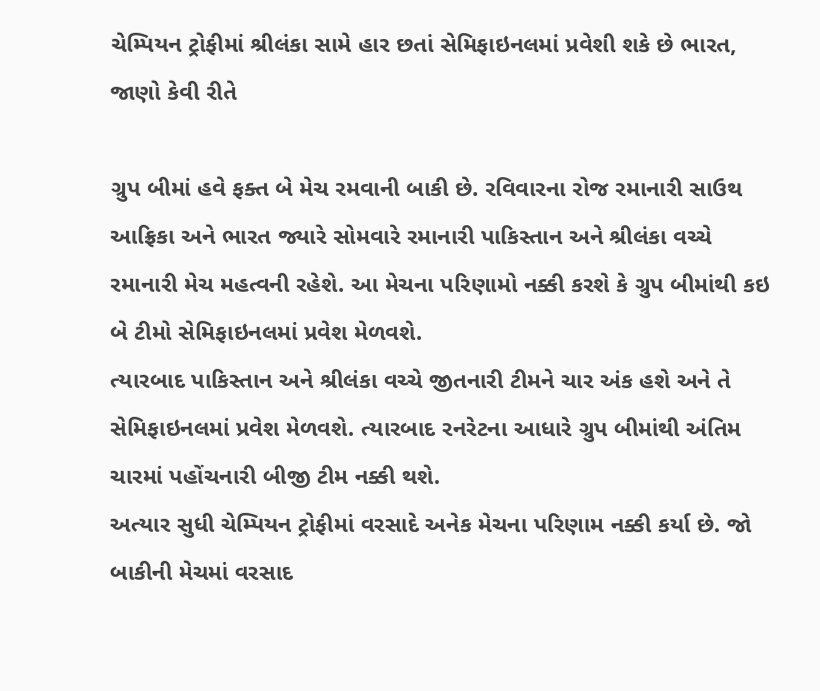ચેમ્પિયન ટ્રોફીમાં શ્રીલંકા સામે હાર છતાં સેમિફાઇનલમાં પ્રવેશી શકે છે ભારત, જાણો કેવી રીતે

ગ્રુપ બીમાં હવે ફક્ત બે મેચ રમવાની બાકી છે. રવિવારના રોજ રમાનારી સાઉથ આફ્રિકા અને ભારત જ્યારે સોમવારે રમાનારી પાકિસ્તાન અને શ્રીલંકા વચ્ચે રમાનારી મેચ મહત્વની રહેશે. આ મેચના પરિણામો નક્કી કરશે કે ગ્રુપ બીમાંથી કઇ બે ટીમો સેમિફાઇનલમાં પ્રવેશ મેળવશે.
ત્યારબાદ પાકિસ્તાન અને શ્રીલંકા વચ્ચે જીતનારી ટીમને ચાર અંક હશે અને તે સેમિફાઇનલમાં પ્રવેશ મેળવશે. ત્યારબાદ રનરેટના આધારે ગ્રુપ બીમાંથી અંતિમ ચારમાં પહોંચનારી બીજી ટીમ નક્કી થશે.
અત્યાર સુધી ચેમ્પિયન ટ્રોફીમાં વરસાદે અનેક મેચના પરિણામ નક્કી કર્યા છે. જો બાકીની મેચમાં વરસાદ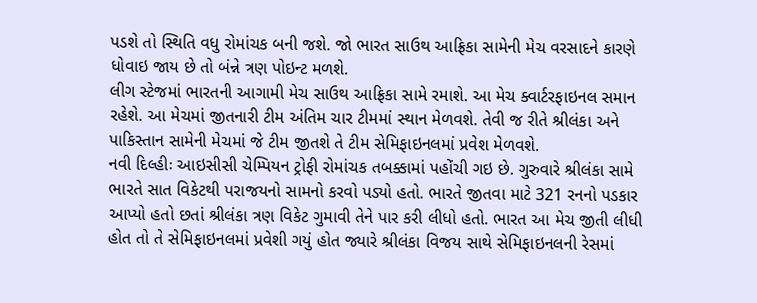પડશે તો સ્થિતિ વધુ રોમાંચક બની જશે. જો ભારત સાઉથ આફ્રિકા સામેની મેચ વરસાદને કારણે ધોવાઇ જાય છે તો બંન્ને ત્રણ પોઇન્ટ મળશે.
લીગ સ્ટેજમાં ભારતની આગામી મેચ સાઉથ આફ્રિકા સામે રમાશે. આ મેચ ક્વાર્ટરફાઇનલ સમાન રહેશે. આ મેચમાં જીતનારી ટીમ અંતિમ ચાર ટીમમાં સ્થાન મેળવશે. તેવી જ રીતે શ્રીલંકા અને પાકિસ્તાન સામેની મેચમાં જે ટીમ જીતશે તે ટીમ સેમિફાઇનલમાં પ્રવેશ મેળવશે.
નવી દિલ્હીઃ આઇસીસી ચેમ્પિયન ટ્રોફી રોમાંચક તબક્કામાં પહોંચી ગઇ છે. ગુરુવારે શ્રીલંકા સામે ભારતે સાત વિકેટથી પરાજયનો સામનો કરવો પડ્યો હતો. ભારતે જીતવા માટે 321 રનનો પડકાર આપ્યો હતો છતાં શ્રીલંકા ત્રણ વિકેટ ગુમાવી તેને પાર કરી લીધો હતો. ભારત આ મેચ જીતી લીધી હોત તો તે સેમિફાઇનલમાં પ્રવેશી ગયું હોત જ્યારે શ્રીલંકા વિજય સાથે સેમિફાઇનલની રેસમાં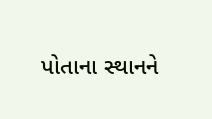પોતાના સ્થાનને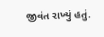જીવંત રાખ્યું હતું.